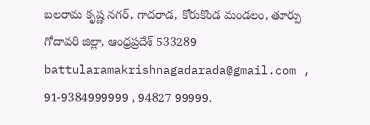బలరామ కృష్ణ నగర్, గాదరాడ, కోరుకొండ మండలం, తూర్పు గోదావరి జిల్లా, ఆంధ్రప్రదేశ్ 533289
battularamakrishnagadarada@gmail.com , 91-9384999999 , 94827 99999.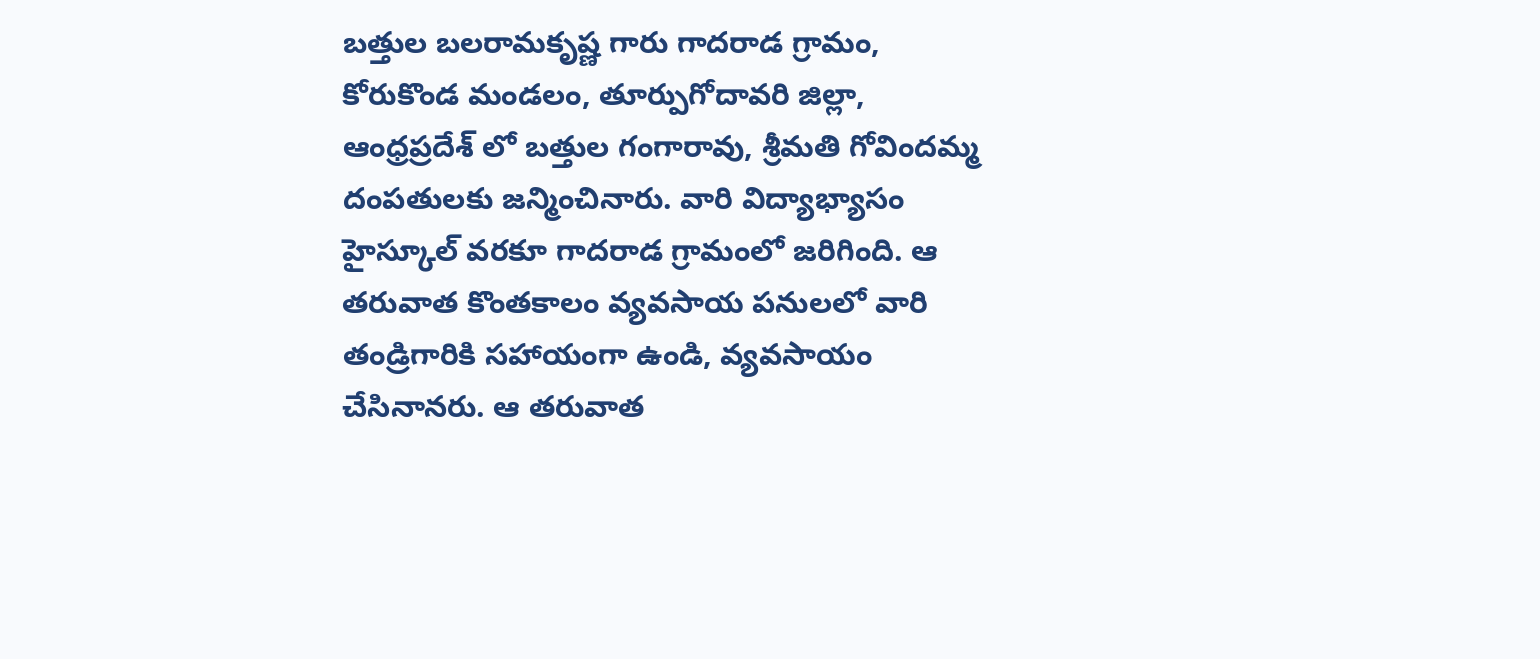బత్తుల బలరామకృష్ణ గారు గాదరాడ గ్రామం, కోరుకొండ మండలం, తూర్పుగోదావరి జిల్లా, ఆంధ్రప్రదేశ్ లో బత్తుల గంగారావు, శ్రీమతి గోవిందమ్మ దంపతులకు జన్మించినారు. వారి విద్యాభ్యాసం హైస్కూల్ వరకూ గాదరాడ గ్రామంలో జరిగింది. ఆ తరువాత కొంతకాలం వ్యవసాయ పనులలో వారి తండ్రిగారికి సహాయంగా ఉండి, వ్యవసాయం చేసినానరు. ఆ తరువాత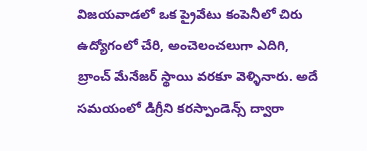విజయవాడలో ఒక ప్రైవేటు కంపెనీలో చిరు ఉద్యోగంలో చేరి, అంచెలంచలుగా ఎదిగి, బ్రాంచ్ మేనేజర్ స్థాయి వరకూ వెళ్ళినారు. అదే సమయంలో డిగ్రీని కరస్పాండెన్స్ ద్వారా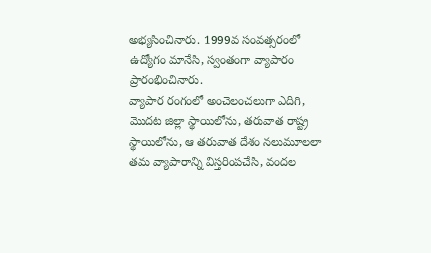అభ్యసించినారు. 1999వ సంవత్సరంలో ఉద్యోగం మానేసి, స్వంతంగా వ్యాపారం ప్రారంభించినారు.
వ్యాపార రంగంలో అంచెలంచలుగా ఎదిగి, మొదట జిల్లా స్థాయిలోను, తరువాత రాష్ట్ర స్థాయిలోను, ఆ తరువాత దేశం నలుమూలలా తమ వ్యాపారాన్ని విస్తరింపచేసి, వందల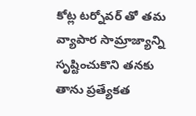కోట్ల టర్నోవర్ తో తమ వ్యాపార సామ్రాజ్యాన్ని సృష్టించుకొని తనకు తాను ప్రత్యేకత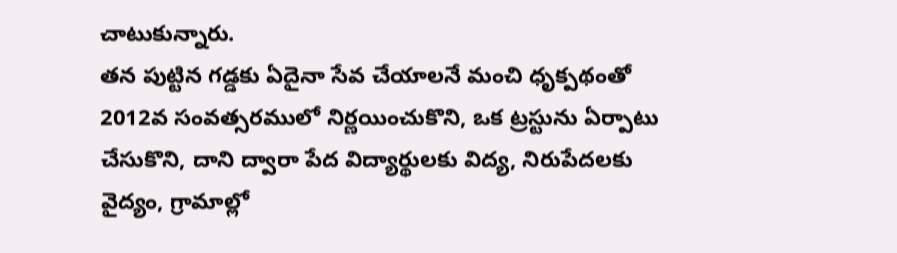చాటుకున్నారు.
తన పుట్టిన గడ్డకు ఏదైనా సేవ చేయాలనే మంచి ధృక్పథంతో 2012వ సంవత్సరములో నిర్ణయించుకొని, ఒక ట్రస్టును ఏర్పాటు చేసుకొని, దాని ద్వారా పేద విద్యార్థులకు విద్య, నిరుపేదలకు వైద్యం, గ్రామాల్లో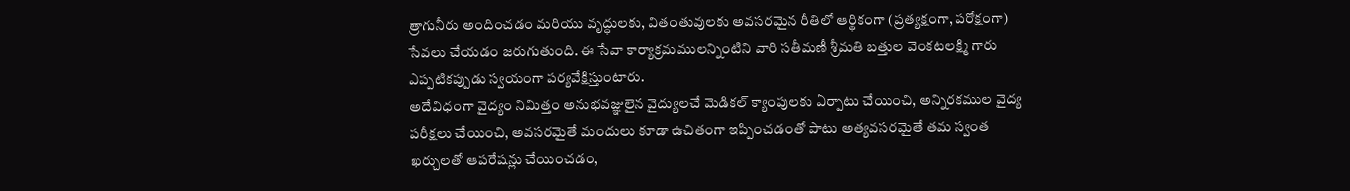త్రాగునీరు అందించడం మరియు వృద్ధులకు, వితంతువులకు అవసరమైన రీతిలో ఆర్థికంగా (ప్రత్యక్షంగా, పరోక్షంగా) సేవలు చేయడం జరుగుతుంది. ఈ సేవా కార్యాక్రమములన్నింటిని వారి సతీమణీ శ్రీమతి బత్తుల వెంకటలక్ష్మి గారు ఎప్పటికప్పుడు స్వయంగా పర్యవేక్షిస్తుంటారు.
అదేవిధంగా వైద్యం నిమిత్తం అనుభవజ్ఞులైన వైద్యులచే మెడికల్ క్యాంపులకు ఏర్పాటు చేయించి, అన్నిరకముల వైద్య పరీక్షలు చేయించి, అవసరమైతే మందులు కూడా ఉచితంగా ఇప్పించడంతో పాటు అత్యవసరమైతే తమ స్వంత ఖర్చులతో ఆపరేషన్లు చేయించడం,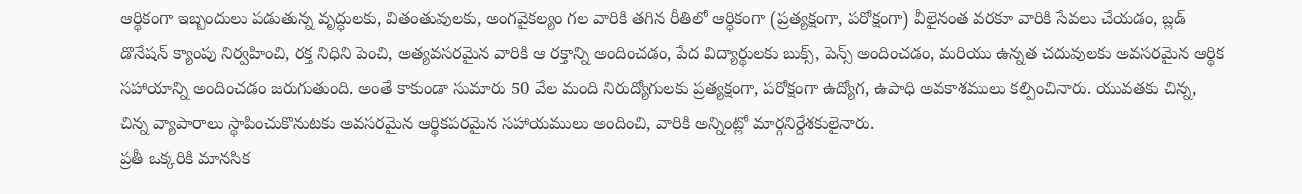ఆర్థికంగా ఇబ్బందులు పడుతున్న వృద్ధులకు, వితంతువులకు, అంగవైకల్యం గల వారికి తగిన రీతిలో ఆర్ధికంగా (ప్రత్యక్షంగా, పరోక్షంగా) వీలైనంత వరకూ వారికి సేవలు చేయడం, బ్లడ్ డొనేషన్ క్యాంపు నిర్వహించి, రక్త నిధిని పెంచి, అత్యవసరమైన వారికి ఆ రక్తాన్ని అందించడం, పేద విద్యార్థులకు బుక్స్, పెన్స్ అందించడం, మరియు ఉన్నత చదువులకు అవసరమైన ఆర్థిక సహాయాన్ని అందించడం జరుగుతుంది. అంతే కాకుండా సుమారు 50 వేల మంది నిరుద్యోగులకు ప్రత్యక్షంగా, పరోక్షంగా ఉద్యోగ, ఉపాధి అవకాశములు కల్పించినారు. యువతకు చిన్న, చిన్న వ్యాపారాలు స్థాపించుకొనుటకు అవసరమైన ఆర్థికపరమైన సహాయములు అందించి, వారికి అన్నింట్లో మార్గనిర్దేశకులైనారు.
ప్రతీ ఒక్కరికి మానసిక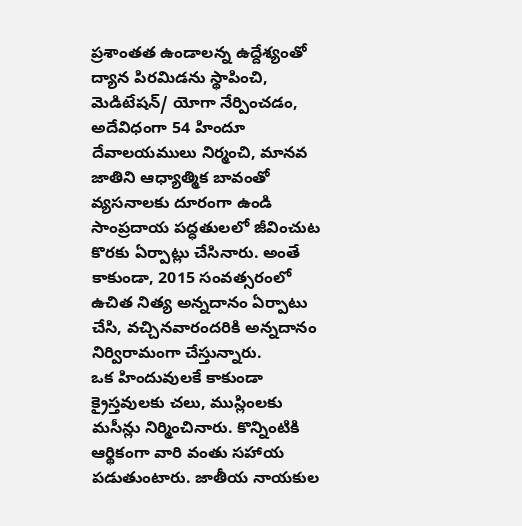ప్రశాంతత ఉండాలన్న ఉద్దేశ్యంతో ద్యాన పిరమిడను స్థాపించి, మెడిటేషన్/ యోగా నేర్పించడం, అదేవిధంగా 54 హిందూ దేవాలయములు నిర్మంచి, మానవ జాతిని ఆధ్యాత్మిక బావంతో వ్యసనాలకు దూరంగా ఉండి సాంప్రదాయ పద్ధతులలో జీవించుట కొరకు ఏర్పాట్లు చేసినారు. అంతే కాకుండా, 2015 సంవత్సరంలో ఉచిత నిత్య అన్నదానం ఏర్పాటు చేసి, వచ్చినవారందరికి అన్నదానం నిర్విరామంగా చేస్తున్నారు.
ఒక హిందువులకే కాకుండా క్రైస్తవులకు చలు, ముస్లింలకు మసీన్లు నిర్మించినారు. కొన్నింటికి ఆర్థికంగా వారి వంతు సహాయ పడుతుంటారు. జాతీయ నాయకుల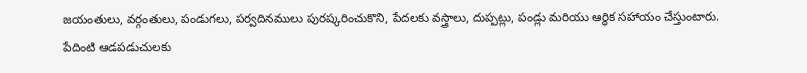జయంతులు, వర్గంతులు, పండుగలు, పర్వదినములు పురష్కరించుకొని, పేదలకు వస్త్రాలు, దుప్పట్లు, పండ్లు మరియు ఆర్ధిక సహాయం చేస్తుంటారు.
పేదింటి ఆడపడుచులకు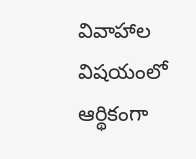వివాహాల విషయంలో ఆర్థికంగా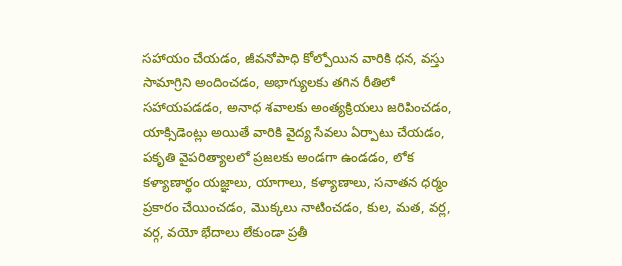సహాయం చేయడం, జీవనోపాధి కోల్పోయిన వారికి ధన, వస్తు సామాగ్రిని అందించడం, అభాగ్యులకు తగిన రీతిలో సహాయపడడం, అనాధ శవాలకు అంత్యక్రియలు జరిపించడం, యాక్సిడెంట్లు అయితే వారికి వైద్య సేవలు ఏర్పాటు చేయడం, పకృతి వైపరిత్యాలలో ప్రజలకు అండగా ఉండడం, లోక కళ్యాణార్థం యజ్ఞాలు, యాగాలు, కళ్యాణాలు, సనాతన ధర్మం ప్రకారం చేయించడం, మొక్కలు నాటించడం, కుల, మత, వర్ల, వర్గ, వయో భేదాలు లేకుండా ప్రతీ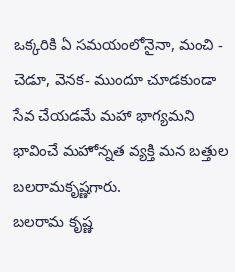ఒక్కరికి ఏ సమయంలోనైనా, మంచి - చెడూ, వెనక- ముందూ చూడకుండా సేవ చేయడమే మహా భాగ్యమని భావించే మహోన్నత వ్యక్తి మన బత్తుల బలరామకృష్ణగారు.
బలరామ కృష్ణ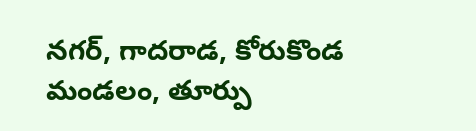నగర్, గాదరాడ, కోరుకొండ మండలం, తూర్పు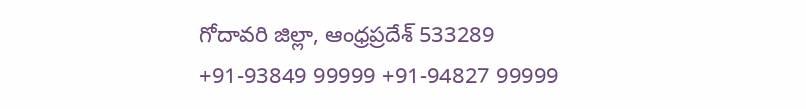గోదావరి జిల్లా, ఆంధ్రప్రదేశ్ 533289
+91-93849 99999 +91-94827 99999